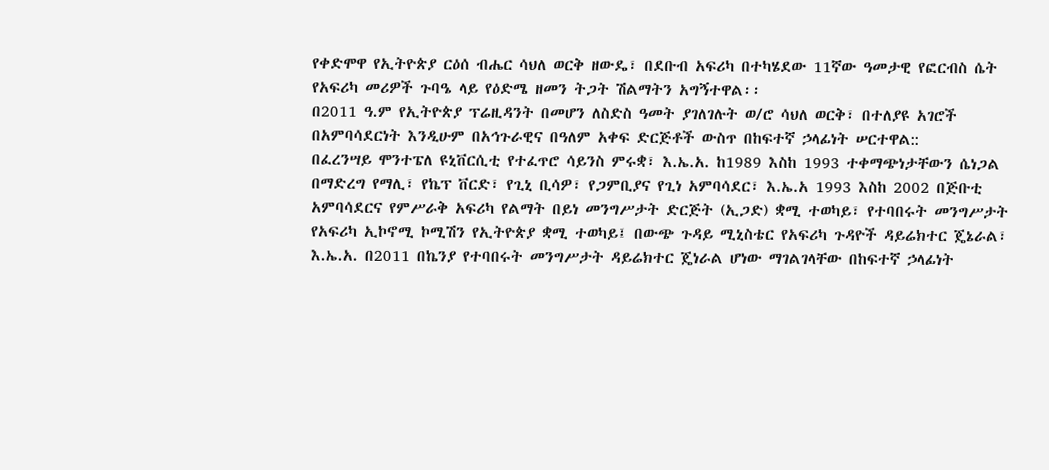የቀድሞዋ የኢትዮጵያ ርዕሰ ብሔር ሳህለ ወርቅ ዘውዴ፣ በደቡብ አፍሪካ በተካሄደው 11ኛው ዓመታዊ የፎርብስ ሴት የአፍሪካ መሪዎች ጉባዔ ላይ የዕድሜ ዘመን ትጋት ሽልማትን አግኝተዋል፡፡
በ2011 ዓ.ም የኢትዮጵያ ፕሬዚዳንት በመሆን ለስድስ ዓመት ያገለገሉት ወ/ሮ ሳህለ ወርቅ፣ በተለያዩ አገሮች በአምባሳደርነት እንዲሁም በአኅጉራዊና በዓለም አቀፍ ድርጅቶች ውስጥ በከፍተኛ ኃላፊነት ሠርተዋል::
በፈረንሣይ ሞንተፔለ ዩኒቨርሲቲ የተፈጥሮ ሳይንስ ምሩቋ፣ እ.ኤ.አ. ከ1989 እስከ 1993 ተቀማጭነታቸውን ሴነጋል በማድረግ የማሊ፣ የኬፕ ቨርድ፣ የጊኒ ቢሳዎ፣ የጋምቢያና የጊነ አምባሳደር፣ እ.ኤ.አ 1993 እስከ 2002 በጅቡቲ አምባሳደርና የምሥራቅ አፍሪካ የልማት በይነ መንግሥታት ድርጅት (ኢጋድ) ቋሚ ተወካይ፣ የተባበሩት መንግሥታት የአፍሪካ ኢኮኖሚ ኮሚሽን የኢትዮጵያ ቋሚ ተወካይ፤ በውጭ ጉዳይ ሚኒስቴር የአፍሪካ ጉዳዮች ዳይሬክተር ጄኔራል፣ እ.ኤ.አ. በ2011 በኬንያ የተባበሩት መንግሥታት ዳይሬክተር ጄነራል ሆነው ማገልገላቸው በከፍተኛ ኃላፊነት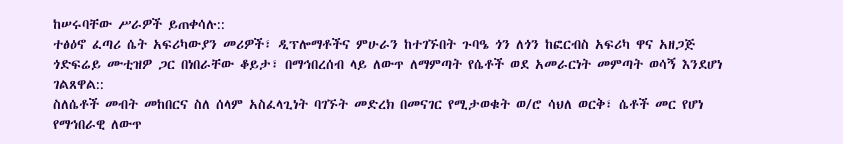ከሠሩባቸው ሥራዎች ይጠቀሳሉ::
ተፅዕኖ ፈጣሪ ሴት አፍሪካውያን መሪዎች፣ ዲፕሎማቶችና ምሁራን ከተገኙበት ጉባዔ ጎን ለጎን ከፎርብስ አፍሪካ ዋና አዘጋጅ ጎድፍሬይ ሙቲዝዎ ጋር በነበራቸው ቆይታ፣ በማኅበረሰብ ላይ ለውጥ ለማምጣት የሴቶች ወደ አመራርነት መምጣት ወሳኝ እንደሆነ ገልጸዋል::
ስለሴቶች መብት መከበርና ስለ ሰላም አስፈላጊነት ባገኙት መድረክ በመናገር የሚታወቁት ወ/ሮ ሳህለ ወርቅ፣ ሴቶች መር የሆነ የማኅበራዊ ለውጥ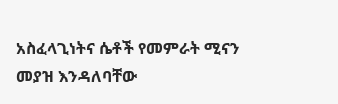አስፈላጊነትና ሴቶች የመምራት ሚናን መያዝ እንዳለባቸው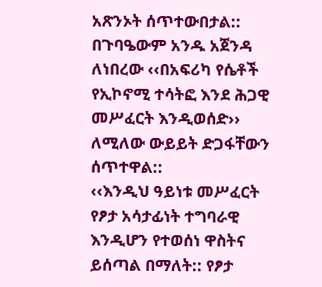አጽንኦት ሰጥተውበታል:: በጉባዔውም አንዱ አጀንዳ ለነበረው ‹‹በአፍሪካ የሴቶች የኢኮኖሚ ተሳትፎ እንደ ሕጋዊ መሥፈርት እንዲወሰድ›› ለሚለው ውይይት ድጋፋቸውን ሰጥተዋል::
‹‹እንዲህ ዓይነቱ መሥፈርት የፆታ አሳታፊነት ተግባራዊ እንዲሆን የተወሰነ ዋስትና ይሰጣል በማለት:: የፆታ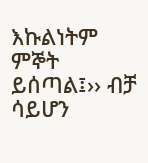እኩልነትም ምኞት ይሰጣል፤›› ብቻ ሳይሆን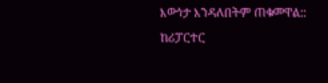እውነታ እንዳለበትም ጠቁመዋል::
ከሪፓርተር